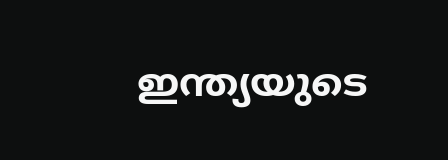ഇന്ത്യയുടെ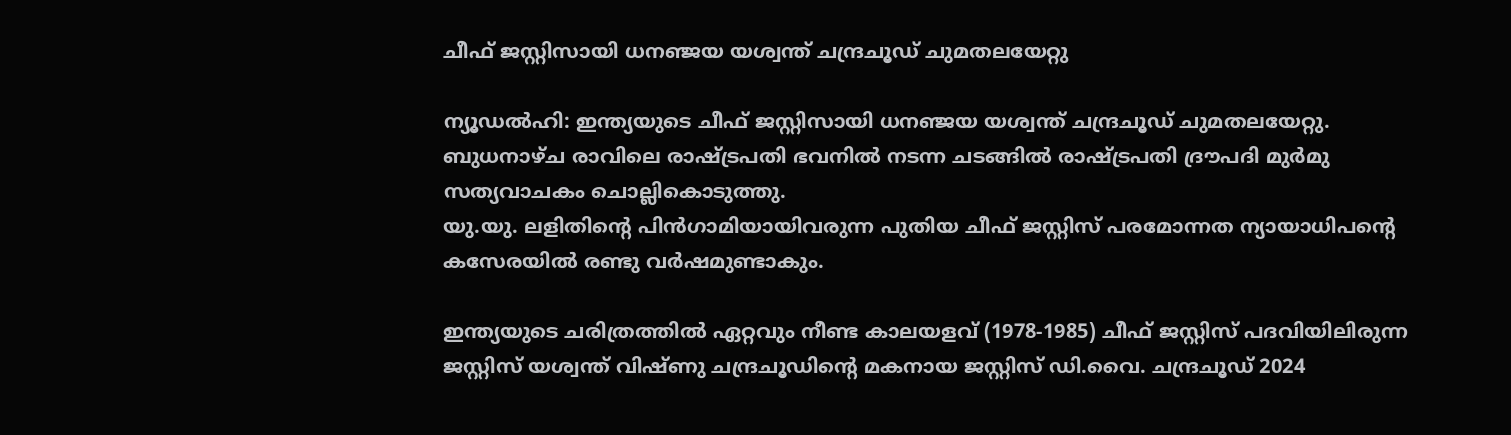ചീഫ് ജസ്റ്റിസായി ധനഞ്ജയ യശ്വന്ത് ചന്ദ്രചൂഡ് ചുമതലയേറ്റു

ന്യൂഡല്‍ഹി: ഇന്ത്യയുടെ ചീഫ് ജസ്റ്റിസായി ധനഞ്ജയ യശ്വന്ത് ചന്ദ്രചൂഡ് ചുമതലയേറ്റു. ബുധനാഴ്ച രാവിലെ രാഷ്ട്രപതി ഭവനില്‍ നടന്ന ചടങ്ങില്‍ രാഷ്ട്രപതി ദ്രൗപദി മുര്‍മു സത്യവാചകം ചൊല്ലികൊടുത്തു.
യു.യു. ലളിതിന്റെ പിന്‍ഗാമിയായിവരുന്ന പുതിയ ചീഫ് ജസ്റ്റിസ് പരമോന്നത ന്യായാധിപന്റെ കസേരയില്‍ രണ്ടു വര്‍ഷമുണ്ടാകും.

ഇന്ത്യയുടെ ചരിത്രത്തില്‍ ഏറ്റവും നീണ്ട കാലയളവ് (1978-1985) ചീഫ് ജസ്റ്റിസ് പദവിയിലിരുന്ന ജസ്റ്റിസ് യശ്വന്ത് വിഷ്ണു ചന്ദ്രചൂഡിന്റെ മകനായ ജസ്റ്റിസ് ഡി.വൈ. ചന്ദ്രചൂഡ് 2024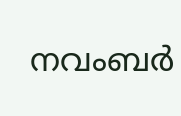നവംബര്‍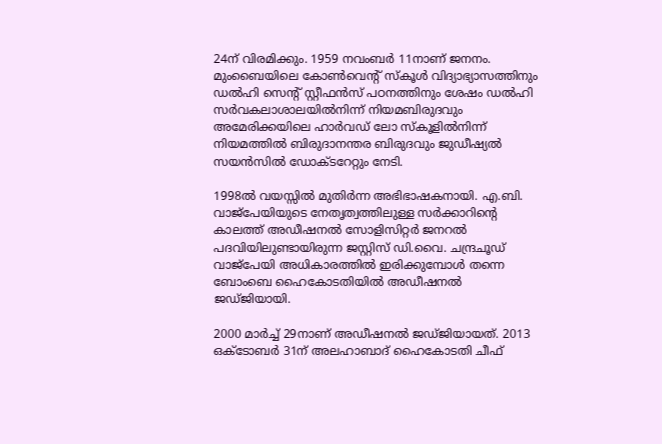24ന് വിരമിക്കും. 1959 നവംബര്‍ 11നാണ് ജനനം. മുംബൈയിലെ കോണ്‍വെന്റ് സ്കൂള്‍ വിദ്യാഭ്യാസത്തിനും ഡല്‍ഹി സെന്റ് സ്റ്റീഫന്‍സ് പഠനത്തിനും ശേഷം ഡല്‍ഹി സര്‍വകലാശാലയില്‍നിന്ന് നിയമബിരുദവും അമേരിക്കയിലെ ഹാര്‍വഡ് ലോ സ്കൂളില്‍നിന്ന് നിയമത്തില്‍ ബിരുദാനന്തര ബിരുദവും ജുഡീഷ്യല്‍ സയന്‍സില്‍ ഡോക്ടറേറ്റും നേടി.

1998ല്‍ വയസ്സില്‍ മുതിര്‍ന്ന അഭിഭാഷകനായി. എ.ബി. വാജ്പേയിയുടെ നേതൃത്വത്തിലുള്ള സര്‍ക്കാറിന്റെ കാലത്ത് അഡീഷനല്‍ സോളിസിറ്റര്‍ ജനറല്‍ പദവിയിലുണ്ടായിരുന്ന ജസ്റ്റിസ് ഡി.വൈ. ചന്ദ്രചൂഡ് വാജ്പേയി അധികാരത്തിൽ ഇരിക്കുമ്പോൾ തന്നെ ബോംബെ ഹൈകോടതിയില്‍ അഡീഷനല്‍ ജഡ്ജിയായി.

2000 മാര്‍ച്ച്‌ 29നാണ് അഡീഷനല്‍ ജഡ്ജിയായത്. 2013 ഒക്ടോബര്‍ 31ന് അലഹാബാദ് ഹൈകോടതി ചീഫ്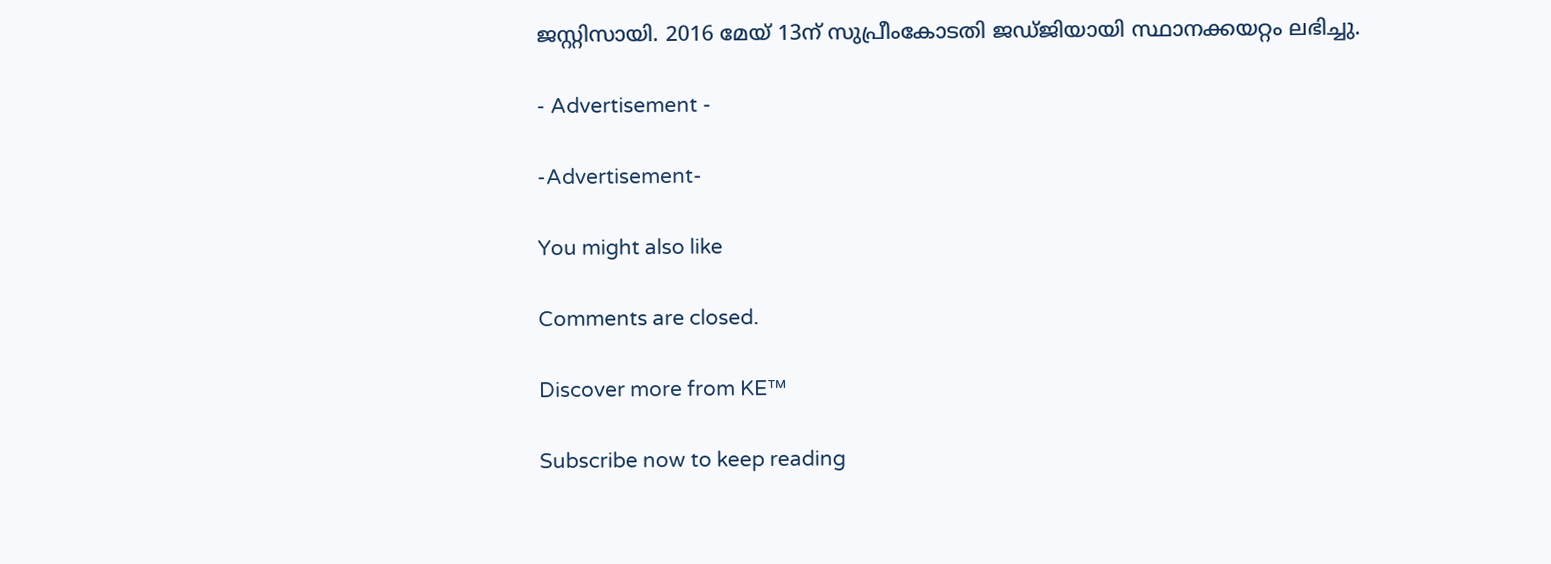ജസ്റ്റിസായി. 2016 മേയ് 13ന് സുപ്രീംകോടതി ജഡ്ജിയായി സ്ഥാനക്കയറ്റം ലഭിച്ചു.

- Advertisement -

-Advertisement-

You might also like

Comments are closed.

Discover more from KE™

Subscribe now to keep reading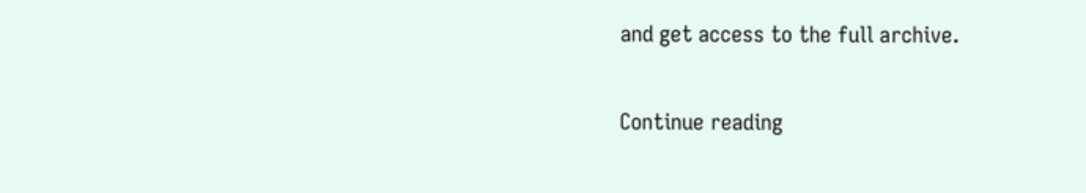and get access to the full archive.

Continue reading